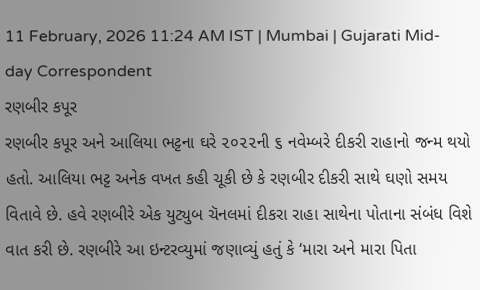11 February, 2026 11:24 AM IST | Mumbai | Gujarati Mid-day Correspondent
રણબીર કપૂર
રણબીર કપૂર અને આલિયા ભટ્ટના ઘરે ૨૦૨૨ની ૬ નવેમ્બરે દીકરી રાહાનો જન્મ થયો હતો. આલિયા ભટ્ટ અનેક વખત કહી ચૂકી છે કે રણબીર દીકરી સાથે ઘણો સમય વિતાવે છે. હવે રણબીરે એક યુટ્યુબ ચૅનલમાં દીકરા રાહા સાથેના પોતાના સંબંધ વિશે વાત કરી છે. રણબીરે આ ઇન્ટરવ્યુમાં જણાવ્યું હતું કે ‘મારા અને મારા પિતા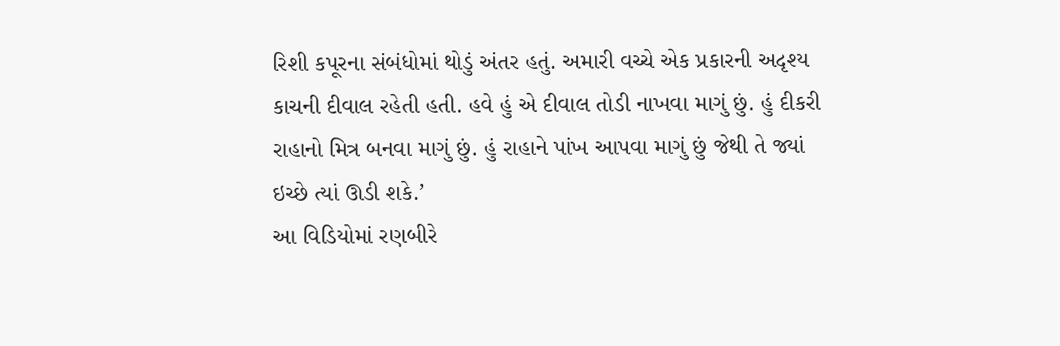રિશી કપૂરના સંબંધોમાં થોડું અંતર હતું. અમારી વચ્ચે એક પ્રકારની અદૃશ્ય કાચની દીવાલ રહેતી હતી. હવે હું એ દીવાલ તોડી નાખવા માગું છું. હું દીકરી રાહાનો મિત્ર બનવા માગું છું. હું રાહાને પાંખ આપવા માગું છું જેથી તે જ્યાં ઇચ્છે ત્યાં ઊડી શકે.’
આ વિડિયોમાં રણબીરે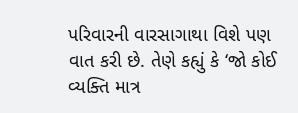પરિવારની વારસાગાથા વિશે પણ વાત કરી છે. તેણે કહ્યું કે ‘જો કોઈ વ્યક્તિ માત્ર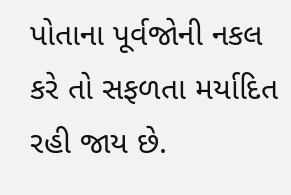પોતાના પૂર્વજોની નકલ કરે તો સફળતા મર્યાદિત રહી જાય છે.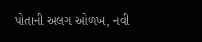પોતાની અલગ ઓળખ, નવી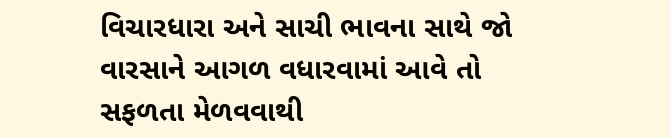વિચારધારા અને સાચી ભાવના સાથે જો વારસાને આગળ વધારવામાં આવે તો સફળતા મેળવવાથી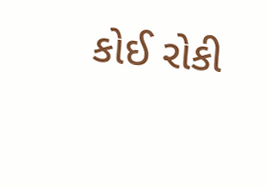કોઈ રોકી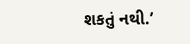શકતું નથી.’